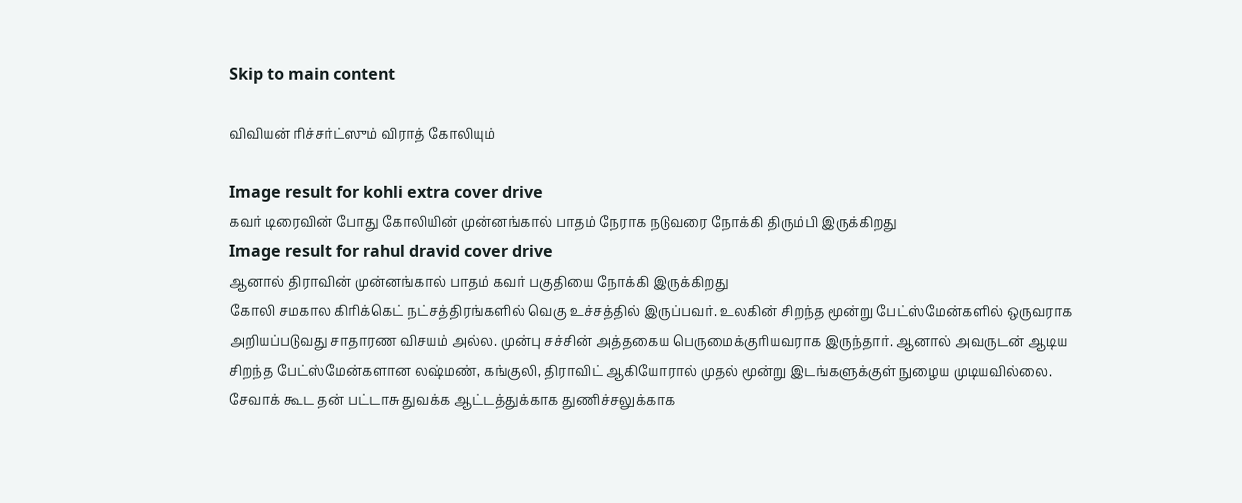Skip to main content

விவியன் ரிச்சர்ட்ஸும் விராத் கோலியும்

Image result for kohli extra cover drive
கவர் டிரைவின் போது கோலியின் முன்னங்கால் பாதம் நேராக நடுவரை நோக்கி திரும்பி இருக்கிறது
Image result for rahul dravid cover drive
ஆனால் திராவின் முன்னங்கால் பாதம் கவர் பகுதியை நோக்கி இருக்கிறது
கோலி சமகால கிரிக்கெட் நட்சத்திரங்களில் வெகு உச்சத்தில் இருப்பவர். உலகின் சிறந்த மூன்று பேட்ஸ்மேன்களில் ஒருவராக அறியப்படுவது சாதாரண விசயம் அல்ல. முன்பு சச்சின் அத்தகைய பெருமைக்குரியவராக இருந்தார். ஆனால் அவருடன் ஆடிய சிறந்த பேட்ஸ்மேன்களான லஷ்மண், கங்குலி, திராவிட் ஆகியோரால் முதல் மூன்று இடங்களுக்குள் நுழைய முடியவில்லை. சேவாக் கூட தன் பட்டாசு துவக்க ஆட்டத்துக்காக துணிச்சலுக்காக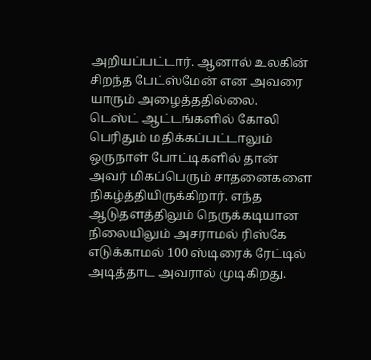அறியப்பட்டார். ஆனால் உலகின் சிறந்த பேட்ஸ்மேன் என அவரை யாரும் அழைத்ததில்லை.
டெஸ்ட் ஆட்டங்களில் கோலி பெரிதும் மதிக்கப்பட்டாலும் ஒருநாள் போட்டிகளில் தான் அவர் மிகப்பெரும் சாதனைகளை நிகழ்த்தியிருக்கிறார். எந்த ஆடுதளத்திலும் நெருக்கடியான நிலையிலும் அசராமல் ரிஸ்கே எடுக்காமல் 100 ஸ்டிரைக் ரேட்டில் அடித்தாட அவரால் முடிகிறது.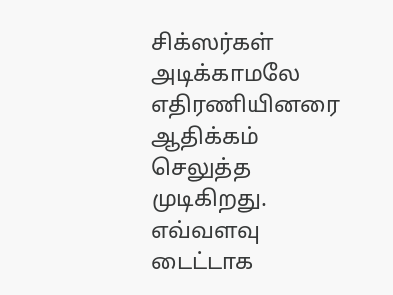சிக்ஸர்கள் அடிக்காமலே எதிரணியினரை ஆதிக்கம் செலுத்த முடிகிறது. எவ்வளவு டைட்டாக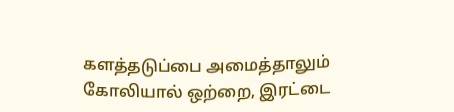களத்தடுப்பை அமைத்தாலும் கோலியால் ஒற்றை, இரட்டை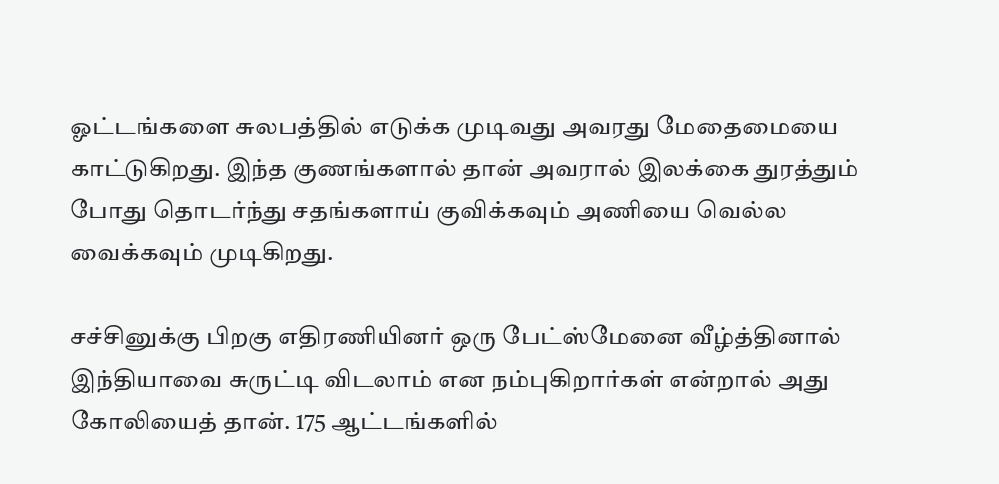ஓட்டங்களை சுலபத்தில் எடுக்க முடிவது அவரது மேதைமையை காட்டுகிறது. இந்த குணங்களால் தான் அவரால் இலக்கை துரத்தும் போது தொடர்ந்து சதங்களாய் குவிக்கவும் அணியை வெல்ல வைக்கவும் முடிகிறது.

சச்சினுக்கு பிறகு எதிரணியினர் ஒரு பேட்ஸ்மேனை வீழ்த்தினால் இந்தியாவை சுருட்டி விடலாம் என நம்புகிறார்கள் என்றால் அது கோலியைத் தான். 175 ஆட்டங்களில்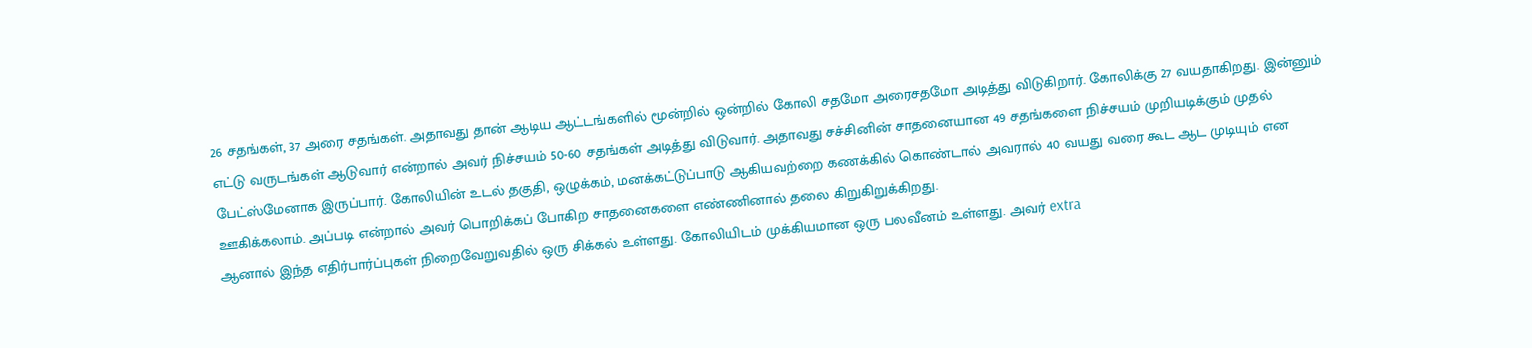26 சதங்கள், 37 அரை சதங்கள். அதாவது தான் ஆடிய ஆட்டங்களில் மூன்றில் ஒன்றில் கோலி சதமோ அரைசதமோ அடித்து விடுகிறார். கோலிக்கு 27 வயதாகிறது. இன்னும் எட்டு வருடங்கள் ஆடுவார் என்றால் அவர் நிச்சயம் 50-60 சதங்கள் அடித்து விடுவார். அதாவது சச்சினின் சாதனையான 49 சதங்களை நிச்சயம் முறியடிக்கும் முதல் பேட்ஸ்மேனாக இருப்பார். கோலியின் உடல் தகுதி, ஒழுக்கம், மனக்கட்டுப்பாடு ஆகியவற்றை கணக்கில் கொண்டால் அவரால் 40 வயது வரை கூட ஆட முடியும் என ஊகிக்கலாம். அப்படி என்றால் அவர் பொறிக்கப் போகிற சாதனைகளை எண்ணினால் தலை கிறுகிறுக்கிறது.
ஆனால் இந்த எதிர்பார்ப்புகள் நிறைவேறுவதில் ஒரு சிக்கல் உள்ளது. கோலியிடம் முக்கியமான ஒரு பலவீனம் உள்ளது. அவர் extra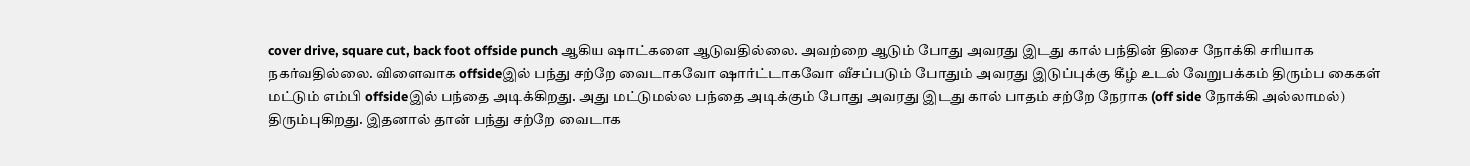cover drive, square cut, back foot offside punch ஆகிய ஷாட்களை ஆடுவதில்லை. அவற்றை ஆடும் போது அவரது இடது கால் பந்தின் திசை நோக்கி சரியாக நகர்வதில்லை. விளைவாக offsideஇல் பந்து சற்றே வைடாகவோ ஷார்ட்டாகவோ வீசப்படும் போதும் அவரது இடுப்புக்கு கீழ் உடல் வேறுபக்கம் திரும்ப கைகள் மட்டும் எம்பி offsideஇல் பந்தை அடிக்கிறது. அது மட்டுமல்ல பந்தை அடிக்கும் போது அவரது இடது கால் பாதம் சற்றே நேராக (off side நோக்கி அல்லாமல்) திரும்புகிறது. இதனால் தான் பந்து சற்றே வைடாக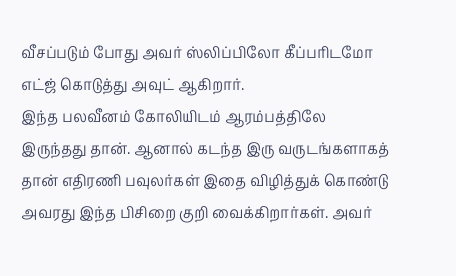வீசப்படும் போது அவர் ஸ்லிப்பிலோ கீப்பரிடமோ எட்ஜ் கொடுத்து அவுட் ஆகிறார்.
இந்த பலவீனம் கோலியிடம் ஆரம்பத்திலே இருந்தது தான். ஆனால் கடந்த இரு வருடங்களாகத் தான் எதிரணி பவுலர்கள் இதை விழித்துக் கொண்டு அவரது இந்த பிசிறை குறி வைக்கிறார்கள். அவர்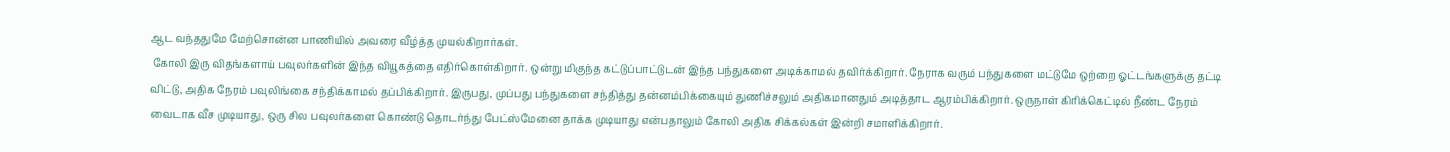ஆட வந்ததுமே மேற்சொன்ன பாணியில் அவரை வீழ்த்த முயல்கிறார்கள்.
 கோலி இரு விதங்களாய் பவுலர்களின் இந்த வியூகத்தை எதிர்கொள்கிறார். ஒன்று மிகுந்த கட்டுப்பாட்டுடன் இந்த பந்துகளை அடிக்காமல் தவிர்க்கிறார். நேராக வரும் பந்துகளை மட்டுமே ஒற்றை ஓட்டங்களுக்கு தட்டி விட்டு, அதிக நேரம் பவுலிங்கை சந்திக்காமல் தப்பிக்கிறார். இருபது, முப்பது பந்துகளை சந்தித்து தன்னம்பிக்கையும் துணிச்சலும் அதிகமானதும் அடித்தாட ஆரம்பிக்கிறார். ஒருநாள் கிரிக்கெட்டில் நீண்ட நேரம் வைடாக வீச முடியாது, ஒரு சில பவுலர்களை கொண்டு தொடர்ந்து பேட்ஸ்மேனை தாக்க முடியாது என்பதாலும் கோலி அதிக சிக்கல்கள் இன்றி சமாளிக்கிறார்.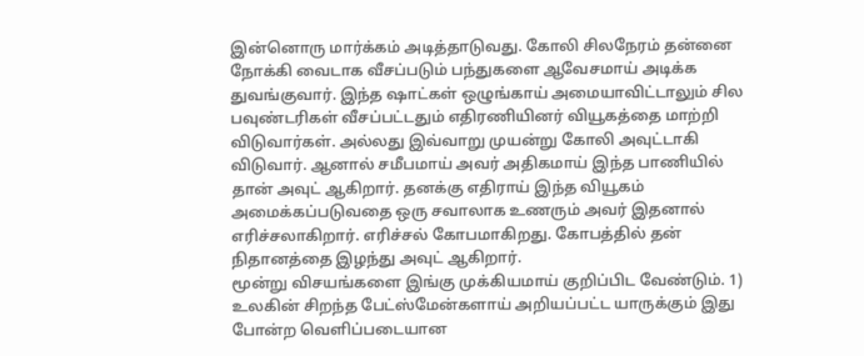இன்னொரு மார்க்கம் அடித்தாடுவது. கோலி சிலநேரம் தன்னை நோக்கி வைடாக வீசப்படும் பந்துகளை ஆவேசமாய் அடிக்க துவங்குவார். இந்த ஷாட்கள் ஒழுங்காய் அமையாவிட்டாலும் சில பவுண்டரிகள் வீசப்பட்டதும் எதிரணியினர் வியூகத்தை மாற்றி விடுவார்கள். அல்லது இவ்வாறு முயன்று கோலி அவுட்டாகி விடுவார். ஆனால் சமீபமாய் அவர் அதிகமாய் இந்த பாணியில் தான் அவுட் ஆகிறார். தனக்கு எதிராய் இந்த வியூகம் அமைக்கப்படுவதை ஒரு சவாலாக உணரும் அவர் இதனால் எரிச்சலாகிறார். எரிச்சல் கோபமாகிறது. கோபத்தில் தன் நிதானத்தை இழந்து அவுட் ஆகிறார்.
மூன்று விசயங்களை இங்கு முக்கியமாய் குறிப்பிட வேண்டும். 1) உலகின் சிறந்த பேட்ஸ்மேன்களாய் அறியப்பட்ட யாருக்கும் இது போன்ற வெளிப்படையான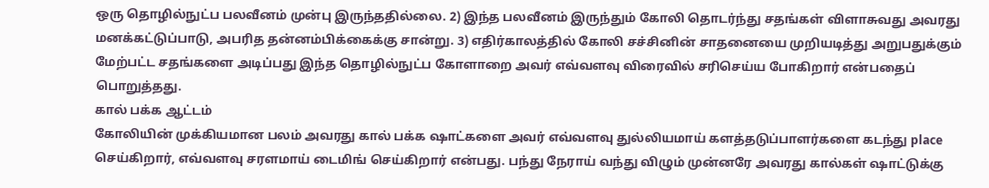ஒரு தொழில்நுட்ப பலவீனம் முன்பு இருந்ததில்லை. 2) இந்த பலவீனம் இருந்தும் கோலி தொடர்ந்து சதங்கள் விளாசுவது அவரது மனக்கட்டுப்பாடு, அபரித தன்னம்பிக்கைக்கு சான்று. 3) எதிர்காலத்தில் கோலி சச்சினின் சாதனையை முறியடித்து அறுபதுக்கும் மேற்பட்ட சதங்களை அடிப்பது இந்த தொழில்நுட்ப கோளாறை அவர் எவ்வளவு விரைவில் சரிசெய்ய போகிறார் என்பதைப் பொறுத்தது.
கால் பக்க ஆட்டம்
கோலியின் முக்கியமான பலம் அவரது கால் பக்க ஷாட்களை அவர் எவ்வளவு துல்லியமாய் களத்தடுப்பாளர்களை கடந்து place செய்கிறார், எவ்வளவு சரளமாய் டைமிங் செய்கிறார் என்பது. பந்து நேராய் வந்து விழும் முன்னரே அவரது கால்கள் ஷாட்டுக்கு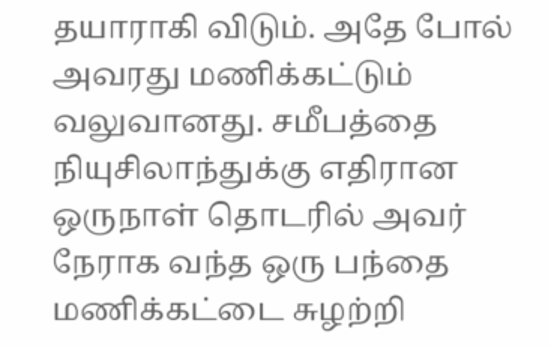தயாராகி விடும். அதே போல் அவரது மணிக்கட்டும் வலுவானது. சமீபத்தை நியுசிலாந்துக்கு எதிரான ஒருநாள் தொடரில் அவர் நேராக வந்த ஒரு பந்தை மணிக்கட்டை சுழற்றி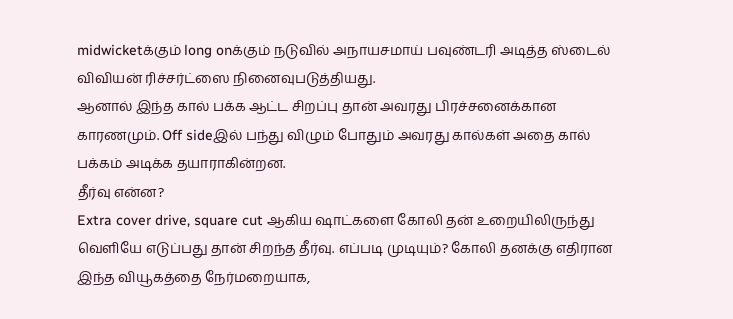midwicketக்கும் long onக்கும் நடுவில் அநாயசமாய் பவுண்டரி அடித்த ஸ்டைல் விவியன் ரிச்சர்ட்ஸை நினைவுபடுத்தியது.
ஆனால் இந்த கால் பக்க ஆட்ட சிறப்பு தான் அவரது பிரச்சனைக்கான காரணமும். Off sideஇல் பந்து விழும் போதும் அவரது கால்கள் அதை கால் பக்கம் அடிக்க தயாராகின்றன.
தீர்வு என்ன?
Extra cover drive, square cut ஆகிய ஷாட்களை கோலி தன் உறையிலிருந்து வெளியே எடுப்பது தான் சிறந்த தீர்வு. எப்படி முடியும்? கோலி தனக்கு எதிரான இந்த வியூகத்தை நேர்மறையாக,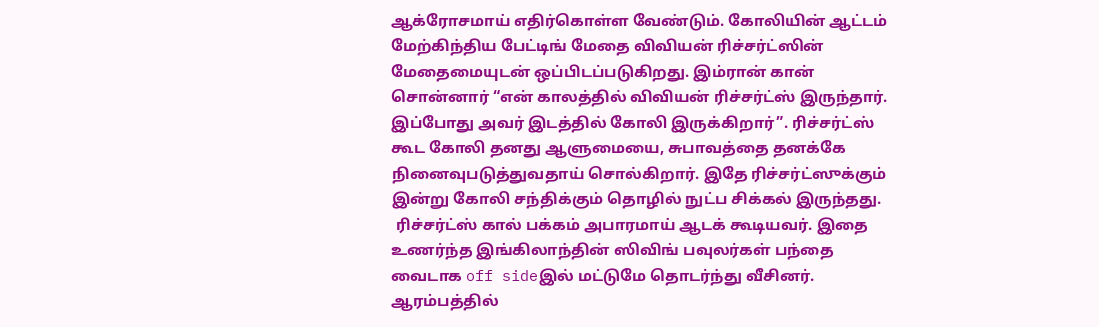ஆக்ரோசமாய் எதிர்கொள்ள வேண்டும். கோலியின் ஆட்டம் மேற்கிந்திய பேட்டிங் மேதை விவியன் ரிச்சர்ட்ஸின் மேதைமையுடன் ஒப்பிடப்படுகிறது. இம்ரான் கான் சொன்னார் “என் காலத்தில் விவியன் ரிச்சர்ட்ஸ் இருந்தார். இப்போது அவர் இடத்தில் கோலி இருக்கிறார்”. ரிச்சர்ட்ஸ் கூட கோலி தனது ஆளுமையை, சுபாவத்தை தனக்கே நினைவுபடுத்துவதாய் சொல்கிறார். இதே ரிச்சர்ட்ஸுக்கும் இன்று கோலி சந்திக்கும் தொழில் நுட்ப சிக்கல் இருந்தது.
 ரிச்சர்ட்ஸ் கால் பக்கம் அபாரமாய் ஆடக் கூடியவர். இதை உணர்ந்த இங்கிலாந்தின் ஸிவிங் பவுலர்கள் பந்தை வைடாக off sideஇல் மட்டுமே தொடர்ந்து வீசினர். ஆரம்பத்தில்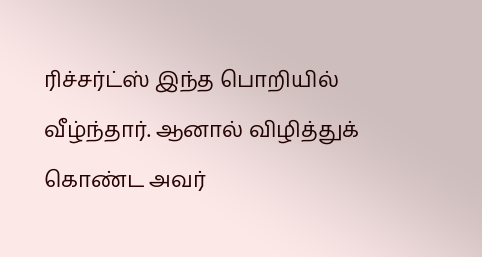ரிச்சர்ட்ஸ் இந்த பொறியில் வீழ்ந்தார். ஆனால் விழித்துக் கொண்ட அவர்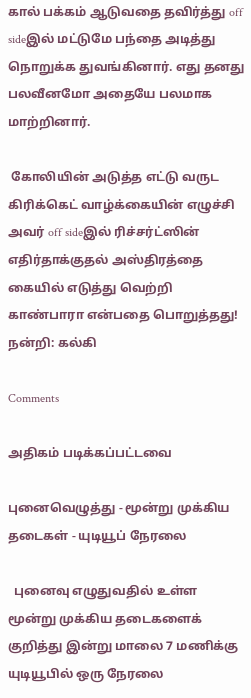கால் பக்கம் ஆடுவதை தவிர்த்து off sideஇல் மட்டுமே பந்தை அடித்து நொறுக்க துவங்கினார். எது தனது பலவீனமோ அதையே பலமாக மாற்றினார்.

 கோலியின் அடுத்த எட்டு வருட கிரிக்கெட் வாழ்க்கையின் எழுச்சி அவர் off sideஇல் ரிச்சர்ட்ஸின் எதிர்தாக்குதல் அஸ்திரத்தை கையில் எடுத்து வெற்றி காண்பாரா என்பதை பொறுத்தது!
நன்றி: கல்கி

Comments

அதிகம் படிக்கப்பட்டவை

புனைவெழுத்து - மூன்று முக்கிய தடைகள் - யுடியூப் நேரலை

  புனைவு எழுதுவதில் உள்ள மூன்று முக்கிய தடைகளைக் குறித்து இன்று மாலை 7 மணிக்கு யுடியூபில் ஒரு நேரலை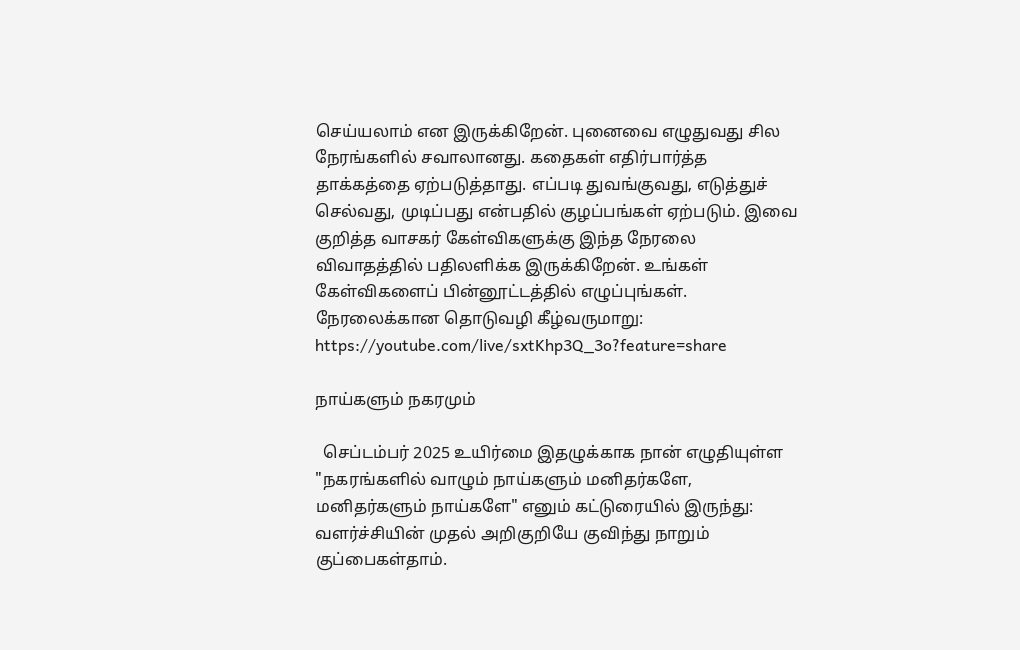செய்யலாம் என இருக்கிறேன். புனைவை எழுதுவது சில நேரங்களில் சவாலானது. கதைகள் எதிர்பார்த்த தாக்கத்தை ஏற்படுத்தாது. எப்படி துவங்குவது, எடுத்துச் செல்வது, முடிப்பது என்பதில் குழப்பங்கள் ஏற்படும். இவை குறித்த வாசகர் கேள்விகளுக்கு இந்த நேரலை விவாதத்தில் பதிலளிக்க இருக்கிறேன். உங்கள் கேள்விகளைப் பின்னூட்டத்தில் எழுப்புங்கள். நேரலைக்கான தொடுவழி கீழ்வருமாறு: https://youtube.com/live/sxtKhp3Q_3o?feature=share

நாய்களும் நகரமும்

  செப்டம்பர் 2025 உயிர்மை இதழுக்காக நான் எழுதியுள்ள "நகரங்களில் வாழும் நாய்களும் மனிதர்களே, மனிதர்களும் நாய்களே" எனும் கட்டுரையில் இருந்து: வளர்ச்சியின் முதல் அறிகுறியே குவிந்து நாறும் குப்பைகள்தாம்.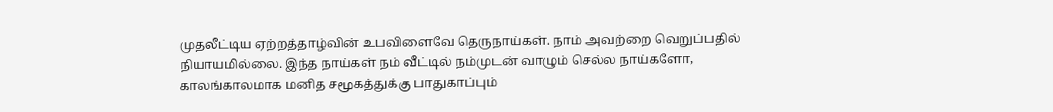முதலீட்டிய ஏற்றத்தாழ்வின் உபவிளைவே தெருநாய்கள். நாம் அவற்றை வெறுப்பதில் நியாயமில்லை. இந்த நாய்கள் நம் வீட்டில் நம்முடன் வாழும் செல்ல நாய்களோ, காலங்காலமாக மனித சமூகத்துக்கு பாதுகாப்பும்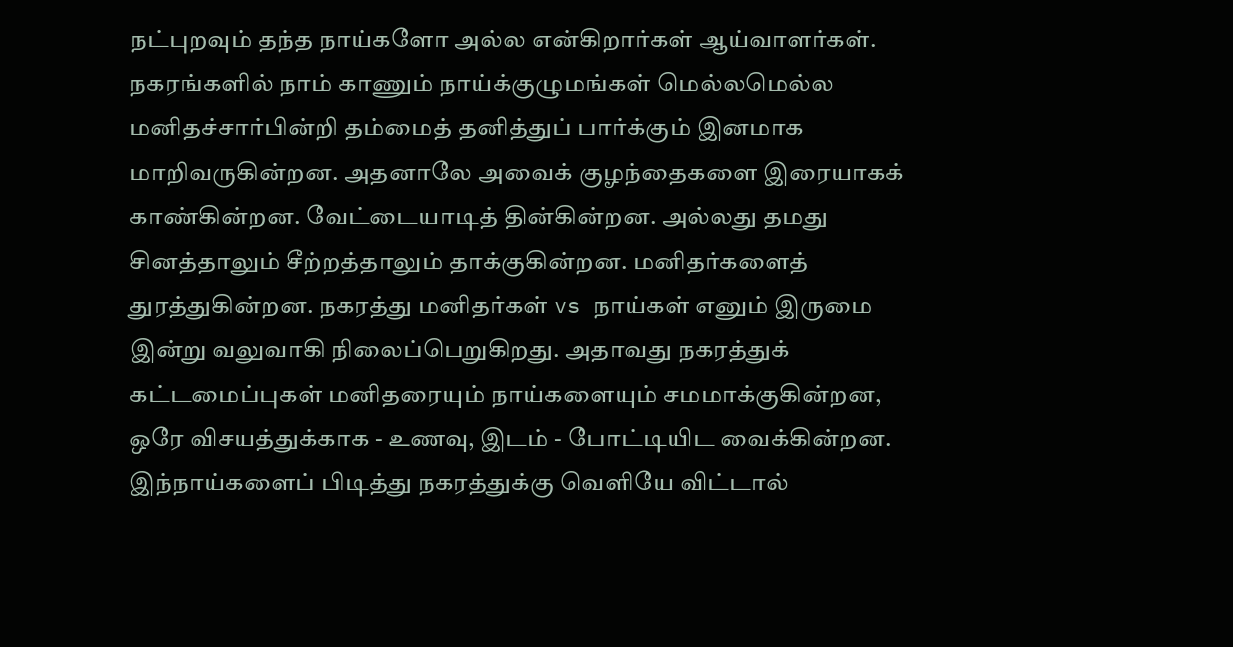நட்புறவும் தந்த நாய்களோ அல்ல என்கிறார்கள் ஆய்வாளர்கள். நகரங்களில் நாம் காணும் நாய்க்குழுமங்கள் மெல்லமெல்ல மனிதச்சார்பின்றி தம்மைத் தனித்துப் பார்க்கும் இனமாக மாறிவருகின்றன. அதனாலே அவைக் குழந்தைகளை இரையாகக் காண்கின்றன. வேட்டையாடித் தின்கின்றன. அல்லது தமது சினத்தாலும் சீற்றத்தாலும் தாக்குகின்றன. மனிதர்களைத் துரத்துகின்றன. நகரத்து மனிதர்கள் vs நாய்கள் எனும் இருமை இன்று வலுவாகி நிலைப்பெறுகிறது. அதாவது நகரத்துக் கட்டமைப்புகள் மனிதரையும் நாய்களையும் சமமாக்குகின்றன, ஒரே விசயத்துக்காக - உணவு, இடம் - போட்டியிட வைக்கின்றன. இந்நாய்களைப் பிடித்து நகரத்துக்கு வெளியே விட்டால்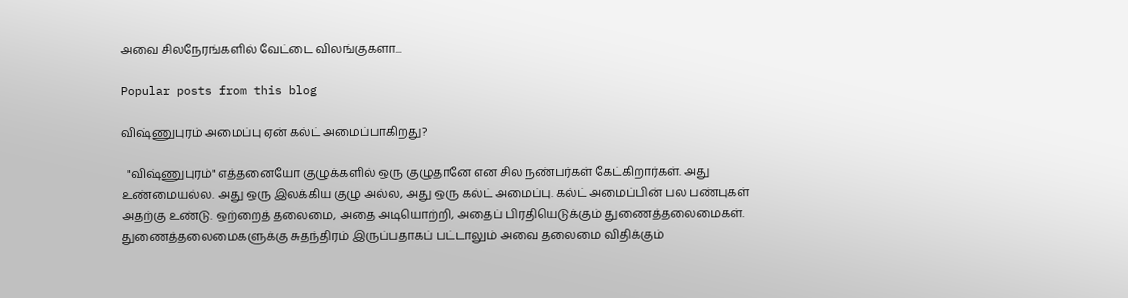அவை சிலநேரங்களில் வேட்டை விலங்குகளா...

Popular posts from this blog

விஷ்ணுபுரம் அமைப்பு ஏன் கல்ட் அமைப்பாகிறது?

  "விஷ்ணுபுரம்" எத்தனையோ குழுக்களில் ஒரு குழுதானே என சில நண்பர்கள் கேட்கிறார்கள். அது உண்மையல்ல. அது ஒரு இலக்கிய குழு அல்ல, அது ஒரு கல்ட் அமைப்பு. கல்ட் அமைப்பின் பல பண்புகள் அதற்கு உண்டு. ஒற்றைத் தலைமை, அதை அடியொற்றி, அதைப் பிரதியெடுக்கும் துணைத்தலைமைகள். துணைத்தலைமைகளுக்கு சுதந்திரம் இருப்பதாகப் பட்டாலும் அவை தலைமை விதிக்கும்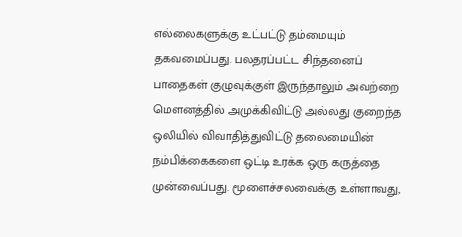எல்லைகளுக்கு உட்பட்டு தம்மையும் தகவமைப்பது. பலதரப்பட்ட சிந்தனைப் பாதைகள் குழுவுக்குள் இருந்தாலும் அவற்றை மௌனத்தில் அமுக்கிவிட்டு அல்லது குறைந்த ஒலியில் விவாதித்துவிட்டு தலைமையின் நம்பிக்கைகளை ஒட்டி உரக்க ஒரு கருத்தை முன்வைப்பது. மூளைச்சலவைக்கு உள்ளாவது,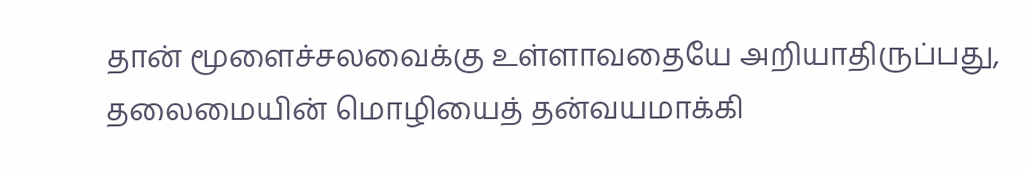தான் மூளைச்சலவைக்கு உள்ளாவதையே அறியாதிருப்பது, தலைமையின் மொழியைத் தன்வயமாக்கி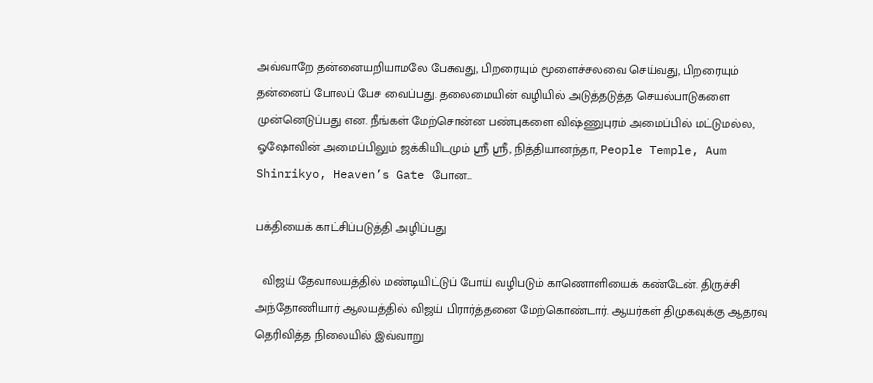அவ்வாறே தன்னையறியாமலே பேசுவது, பிறரையும் மூளைச்சலவை செய்வது, பிறரையும் தன்னைப் போலப் பேச வைப்பது. தலைமையின் வழியில் அடுத்தடுத்த செயல்பாடுகளை முன்னெடுப்பது என. நீங்கள் மேற்சொன்ன பண்புகளை விஷ்ணுபுரம் அமைப்பில் மட்டுமல்ல, ஓஷோவின் அமைப்பிலும் ஜக்கியிடமும் ஶ்ரீ ஶ்ரீ, நித்தியானந்தா, People Temple, Aum Shinrikyo, Heaven’s Gate போன...

பக்தியைக் காட்சிப்படுத்தி அழிப்பது

  விஜய் தேவாலயத்தில் மண்டியிட்டுப் போய் வழிபடும் காணொளியைக் கண்டேன். திருச்சி அந்தோணியார் ஆலயத்தில் விஜய் பிரார்த்தனை மேற்கொண்டார். ஆயர்கள் திமுகவுக்கு ஆதரவு தெரிவித்த நிலையில் இவ்வாறு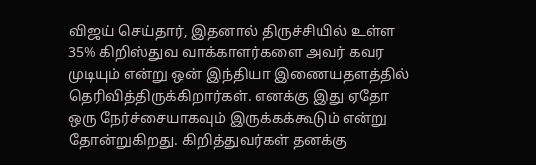விஜய் செய்தார், இதனால் திருச்சியில் உள்ள 35% கிறிஸ்துவ வாக்காளர்களை அவர் கவர முடியும் என்று ஒன் இந்தியா இணையதளத்தில் தெரிவித்திருக்கிறார்கள். எனக்கு இது ஏதோ ஒரு நேர்ச்சையாகவும் இருக்கக்கூடும் என்று தோன்றுகிறது. கிறித்துவர்கள் தனக்கு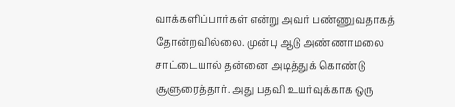வாக்களிப்பார்கள் என்று அவர் பண்ணுவதாகத் தோன்றவில்லை. முன்பு ஆடு அண்ணாமலை சாட்டையால் தன்னை அடித்துக் கொண்டு சூளுரைத்தார். அது பதவி உயர்வுக்காக ஒரு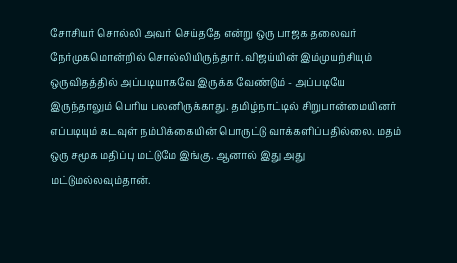சோசியர் சொல்லி அவர் செய்ததே என்று ஒரு பாஜக தலைவர் நேர்முகமொன்றில் சொல்லியிருந்தார். விஜய்யின் இம்முயற்சியும் ஒருவிதத்தில் அப்படியாகவே இருக்க வேண்டும் - அப்படியே இருந்தாலும் பெரிய பலனிருக்காது. தமிழ்நாட்டில் சிறுபான்மையினர் எப்படியும் கடவுள் நம்பிக்கையின் பொருட்டு வாக்களிப்பதில்லை. மதம் ஒரு சமூக மதிப்பு மட்டுமே இங்கு. ஆனால் இது அது மட்டுமல்லவும்தான்.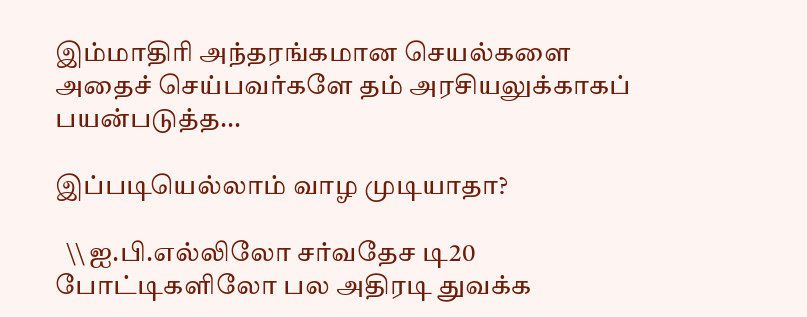இம்மாதிரி அந்தரங்கமான செயல்களை அதைச் செய்பவர்களே தம் அரசியலுக்காகப் பயன்படுத்த...

இப்படியெல்லாம் வாழ முடியாதா?

  \\ ஐ.பி.எல்லிலோ சர்வதேச டி20 போட்டிகளிலோ பல அதிரடி துவக்க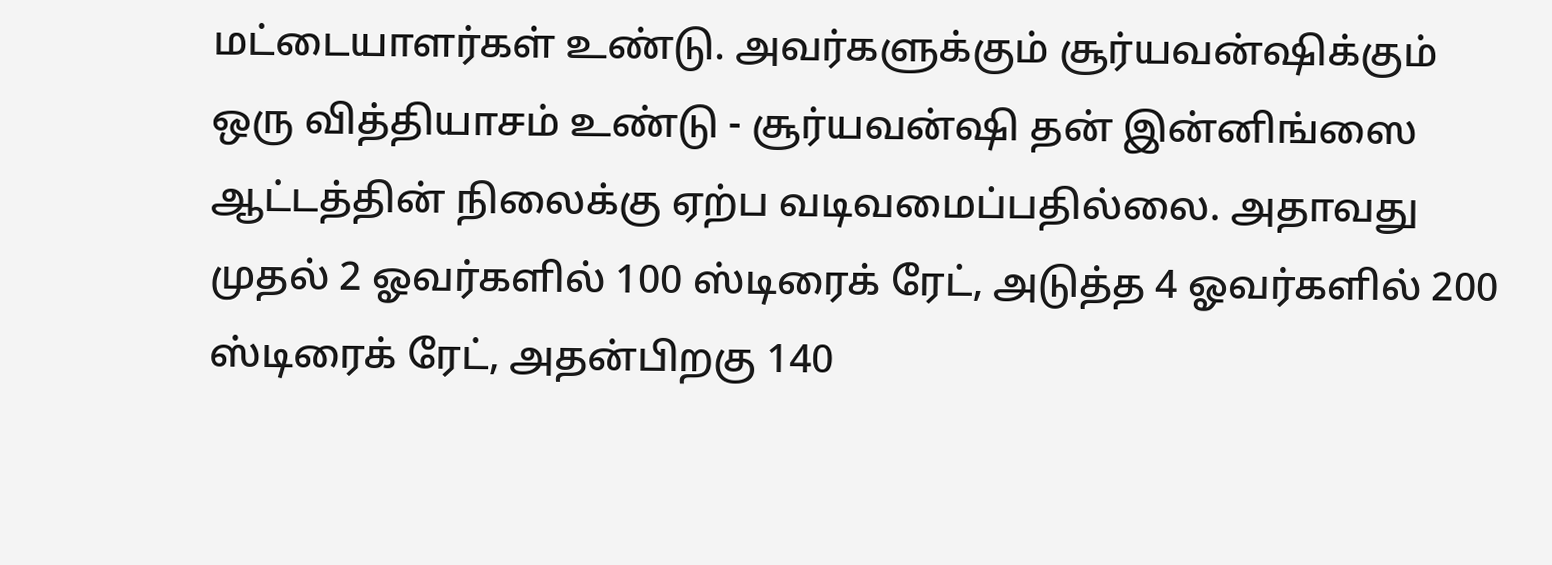மட்டையாளர்கள் உண்டு. அவர்களுக்கும் சூர்யவன்ஷிக்கும் ஒரு வித்தியாசம் உண்டு - சூர்யவன்ஷி தன் இன்னிங்ஸை ஆட்டத்தின் நிலைக்கு ஏற்ப வடிவமைப்பதில்லை. அதாவது முதல் 2 ஓவர்களில் 100 ஸ்டிரைக் ரேட், அடுத்த 4 ஓவர்களில் 200 ஸ்டிரைக் ரேட், அதன்பிறகு 140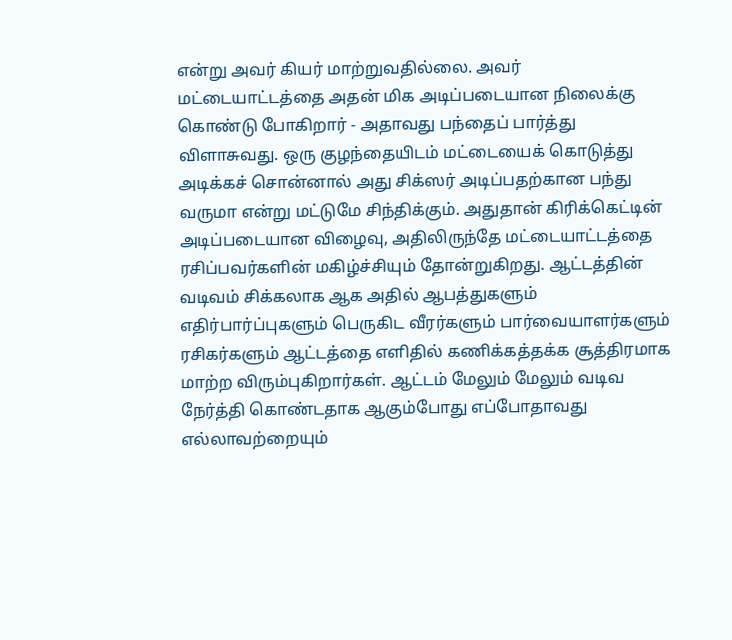என்று அவர் கியர் மாற்றுவதில்லை. அவர் மட்டையாட்டத்தை அதன் மிக அடிப்படையான நிலைக்கு கொண்டு போகிறார் - அதாவது பந்தைப் பார்த்து விளாசுவது. ஒரு குழந்தையிடம் மட்டையைக் கொடுத்து அடிக்கச் சொன்னால் அது சிக்ஸர் அடிப்பதற்கான பந்து வருமா என்று மட்டுமே சிந்திக்கும். அதுதான் கிரிக்கெட்டின் அடிப்படையான விழைவு, அதிலிருந்தே மட்டையாட்டத்தை ரசிப்பவர்களின் மகிழ்ச்சியும் தோன்றுகிறது. ஆட்டத்தின் வடிவம் சிக்கலாக ஆக அதில் ஆபத்துகளும் எதிர்பார்ப்புகளும் பெருகிட வீரர்களும் பார்வையாளர்களும் ரசிகர்களும் ஆட்டத்தை எளிதில் கணிக்கத்தக்க சூத்திரமாக மாற்ற விரும்புகிறார்கள். ஆட்டம் மேலும் மேலும் வடிவ நேர்த்தி கொண்டதாக ஆகும்போது எப்போதாவது எல்லாவற்றையும்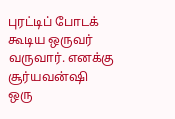புரட்டிப் போடக் கூடிய ஒருவர் வருவார். எனக்கு சூர்யவன்ஷி ஒரு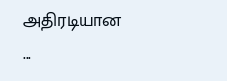அதிரடியான ...